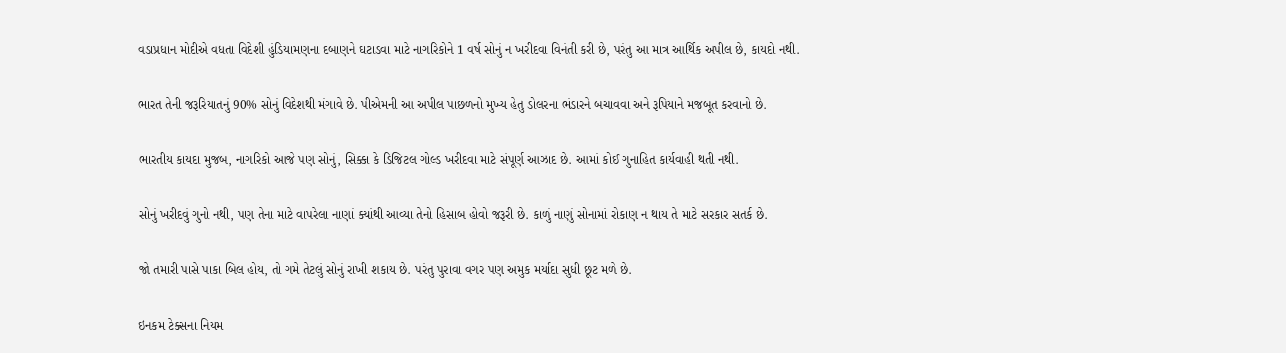વડાપ્રધાન મોદીએ વધતા વિદેશી હુંડિયામણના દબાણને ઘટાડવા માટે નાગરિકોને 1 વર્ષ સોનું ન ખરીદવા વિનંતી કરી છે, પરંતુ આ માત્ર આર્થિક અપીલ છે, કાયદો નથી.

ભારત તેની જરૂરિયાતનું 90% સોનું વિદેશથી મંગાવે છે. પીએમની આ અપીલ પાછળનો મુખ્ય હેતુ ડોલરના ભંડારને બચાવવા અને રૂપિયાને મજબૂત કરવાનો છે.

ભારતીય કાયદા મુજબ, નાગરિકો આજે પણ સોનું, સિક્કા કે ડિજિટલ ગોલ્ડ ખરીદવા માટે સંપૂર્ણ આઝાદ છે. આમાં કોઈ ગુનાહિત કાર્યવાહી થતી નથી.

સોનું ખરીદવું ગુનો નથી, પણ તેના માટે વાપરેલા નાણાં ક્યાંથી આવ્યા તેનો હિસાબ હોવો જરૂરી છે. કાળું નાણું સોનામાં રોકાણ ન થાય તે માટે સરકાર સતર્ક છે.

જો તમારી પાસે પાકા બિલ હોય, તો ગમે તેટલું સોનું રાખી શકાય છે. પરંતુ પુરાવા વગર પણ અમુક મર્યાદા સુધી છૂટ મળે છે.

ઇનકમ ટેક્સના નિયમ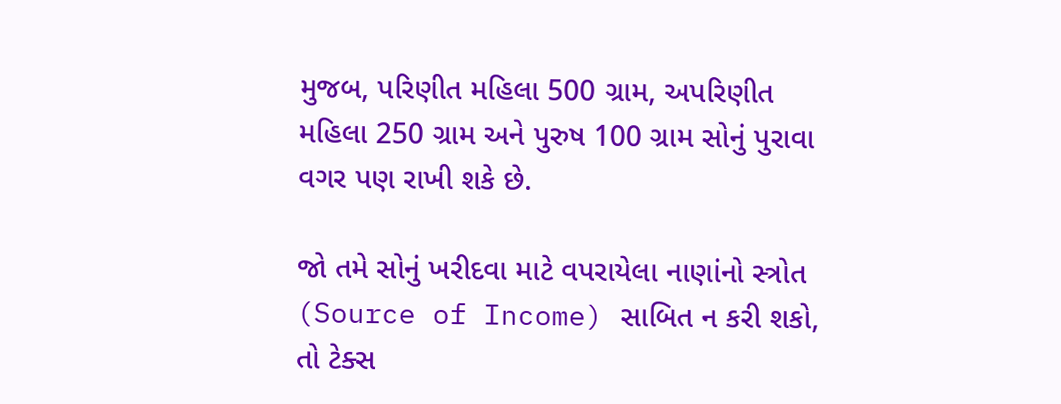મુજબ, પરિણીત મહિલા 500 ગ્રામ, અપરિણીત મહિલા 250 ગ્રામ અને પુરુષ 100 ગ્રામ સોનું પુરાવા વગર પણ રાખી શકે છે.

જો તમે સોનું ખરીદવા માટે વપરાયેલા નાણાંનો સ્ત્રોત (Source of Income) સાબિત ન કરી શકો, તો ટેક્સ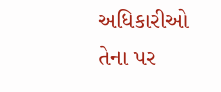અધિકારીઓ તેના પર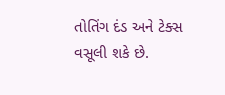તોતિંગ દંડ અને ટેક્સ વસૂલી શકે છે.